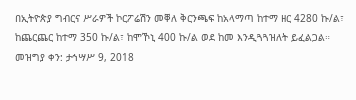በኢትዮጵያ ግብርና ሥራዎች ኮርፖሬሽን መቐለ ቅርንጫፍ ከአላማጣ ከተማ ዘር 4280 ኩ/ል፣ ከጨርጨር ከተማ 350 ኩ/ል፣ ከሞኾኒ 400 ኩ/ል ወደ ከመ እንዲጓጓዝለት ይፈልጋል።
መዝግያ ቀን: ታኅሣሥ 9, 2018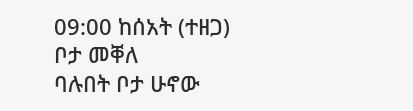09:00 ከሰአት (ተዘጋ)
ቦታ መቐለ
ባሉበት ቦታ ሁኖው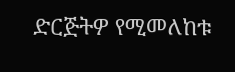ድርጅትዎ የሚመለከቱ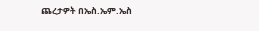ጨረታዎት በኤስ.ኤም.ኤስ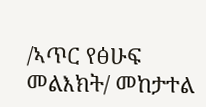/ኣጥር የፅሁፍ መልእክት/ መከታተል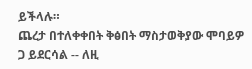ይችላሉ።
ጨረታ በተለቀቀበት ቅፅበት ማስታወቅያው ሞባይዎ ጋ ይደርሳል -- ለዚ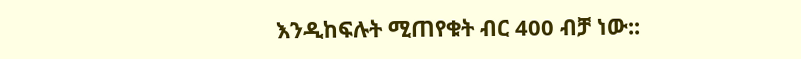እንዲከፍሉት ሚጠየቁት ብር 400 ብቻ ነው::